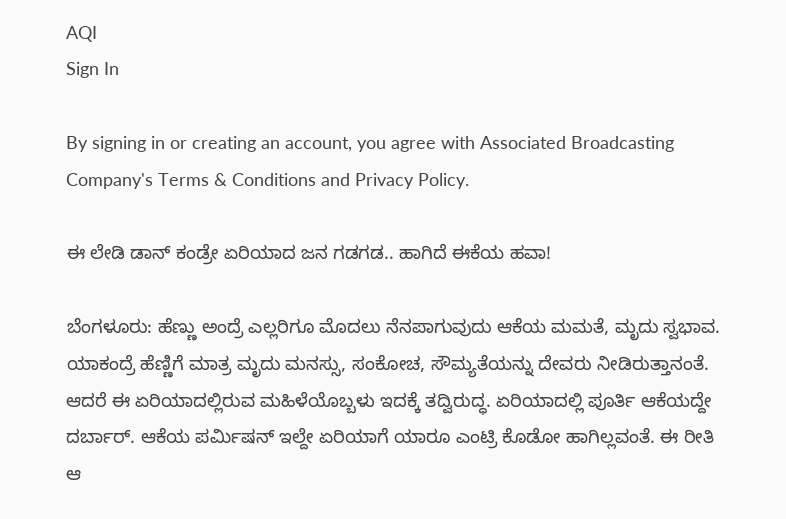AQI
Sign In

By signing in or creating an account, you agree with Associated Broadcasting Company's Terms & Conditions and Privacy Policy.

ಈ ಲೇಡಿ ಡಾನ್ ಕಂಡ್ರೇ ಏರಿಯಾದ ಜನ ಗಡಗಡ.. ಹಾಗಿದೆ ಈಕೆಯ ಹವಾ!

ಬೆಂಗಳೂರು: ಹೆಣ್ಣು ಅಂದ್ರೆ ಎಲ್ಲರಿಗೂ ಮೊದಲು ನೆನಪಾಗುವುದು ಆಕೆಯ ಮಮತೆ, ಮೃದು ಸ್ವಭಾವ. ಯಾಕಂದ್ರೆ ಹೆಣ್ಣಿಗೆ ಮಾತ್ರ ಮೃದು ಮನಸ್ಸು, ಸಂಕೋಚ, ಸೌಮ್ಯತೆಯನ್ನು ದೇವರು ನೀಡಿರುತ್ತಾನಂತೆ. ಆದರೆ ಈ ಏರಿಯಾದಲ್ಲಿರುವ ಮಹಿಳೆಯೊಬ್ಬಳು ಇದಕ್ಕೆ ತದ್ವಿರುದ್ಧ. ಏರಿಯಾದಲ್ಲಿ ಪೂರ್ತಿ ಆಕೆಯದ್ದೇ ದರ್ಬಾರ್. ಆಕೆಯ ಪರ್ಮಿಷನ್ ಇಲ್ದೇ ಏರಿಯಾಗೆ ಯಾರೂ ಎಂಟ್ರಿ ಕೊಡೋ ಹಾಗಿಲ್ಲವಂತೆ. ಈ ರೀತಿ ಆ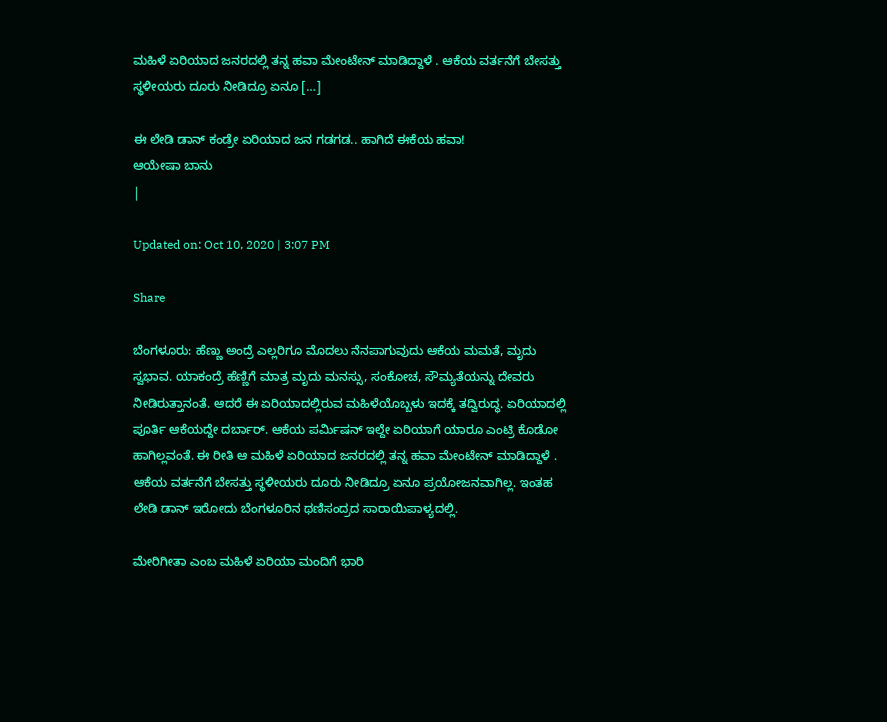ಮಹಿಳೆ ಏರಿಯಾದ ಜನರದಲ್ಲಿ ತನ್ನ ಹವಾ ಮೇಂಟೇನ್ ಮಾಡಿದ್ದಾಳೆ . ಆಕೆಯ ವರ್ತನೆಗೆ ಬೇಸತ್ತು ಸ್ಥಳೀಯರು ದೂರು ನೀಡಿದ್ರೂ ಏನೂ […]

ಈ ಲೇಡಿ ಡಾನ್ ಕಂಡ್ರೇ ಏರಿಯಾದ ಜನ ಗಡಗಡ.. ಹಾಗಿದೆ ಈಕೆಯ ಹವಾ!
ಆಯೇಷಾ ಬಾನು
|

Updated on: Oct 10, 2020 | 3:07 PM

Share

ಬೆಂಗಳೂರು: ಹೆಣ್ಣು ಅಂದ್ರೆ ಎಲ್ಲರಿಗೂ ಮೊದಲು ನೆನಪಾಗುವುದು ಆಕೆಯ ಮಮತೆ, ಮೃದು ಸ್ವಭಾವ. ಯಾಕಂದ್ರೆ ಹೆಣ್ಣಿಗೆ ಮಾತ್ರ ಮೃದು ಮನಸ್ಸು, ಸಂಕೋಚ, ಸೌಮ್ಯತೆಯನ್ನು ದೇವರು ನೀಡಿರುತ್ತಾನಂತೆ. ಆದರೆ ಈ ಏರಿಯಾದಲ್ಲಿರುವ ಮಹಿಳೆಯೊಬ್ಬಳು ಇದಕ್ಕೆ ತದ್ವಿರುದ್ಧ. ಏರಿಯಾದಲ್ಲಿ ಪೂರ್ತಿ ಆಕೆಯದ್ದೇ ದರ್ಬಾರ್. ಆಕೆಯ ಪರ್ಮಿಷನ್ ಇಲ್ದೇ ಏರಿಯಾಗೆ ಯಾರೂ ಎಂಟ್ರಿ ಕೊಡೋ ಹಾಗಿಲ್ಲವಂತೆ. ಈ ರೀತಿ ಆ ಮಹಿಳೆ ಏರಿಯಾದ ಜನರದಲ್ಲಿ ತನ್ನ ಹವಾ ಮೇಂಟೇನ್ ಮಾಡಿದ್ದಾಳೆ . ಆಕೆಯ ವರ್ತನೆಗೆ ಬೇಸತ್ತು ಸ್ಥಳೀಯರು ದೂರು ನೀಡಿದ್ರೂ ಏನೂ ಪ್ರಯೋಜನವಾಗಿಲ್ಲ. ಇಂತಹ ಲೇಡಿ ಡಾನ್ ಇರೋದು ಬೆಂಗಳೂರಿನ ಥಣಿಸಂದ್ರದ ಸಾರಾಯಿಪಾಳ್ಯದಲ್ಲಿ.

ಮೇರಿಗೀತಾ ಎಂಬ ಮಹಿಳೆ ಏರಿಯಾ ಮಂದಿಗೆ ಭಾರಿ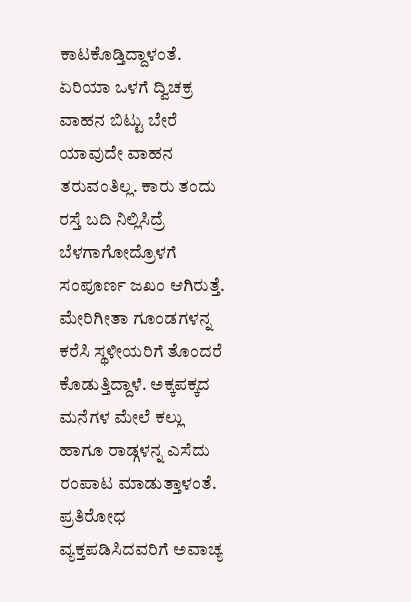ಕಾಟಕೊಡ್ತಿದ್ದಾಳಂತೆ. ಏರಿಯಾ ಒಳಗೆ ದ್ವಿಚಕ್ರ ವಾಹನ ಬಿಟ್ಟು ಬೇರೆ ಯಾವುದೇ ವಾಹನ ತರುವಂತಿಲ್ಲ. ಕಾರು ತಂದು ರಸ್ತೆ ಬದಿ ನಿಲ್ಲಿಸಿದ್ರೆ ಬೆಳಗಾಗೋದ್ರೊಳಗೆ ಸಂಪೂರ್ಣ ಜಖಂ ಆಗಿರುತ್ತೆ. ಮೇರಿಗೀತಾ ಗೂಂಡಗಳನ್ನ ಕರೆಸಿ ಸ್ಥಳೀಯರಿಗೆ ತೊಂದರೆ ಕೊಡುತ್ತಿದ್ದಾಳೆ. ಅಕ್ಕಪಕ್ಕದ ಮನೆಗಳ ಮೇಲೆ ಕಲ್ಲು ಹಾಗೂ ರಾಡ್ಗಳನ್ನ ಎಸೆದು ರಂಪಾಟ ಮಾಡುತ್ತಾಳಂತೆ. ಪ್ರತಿರೋಧ ವ್ಯಕ್ತಪಡಿಸಿದವರಿಗೆ ಅವಾಚ್ಯ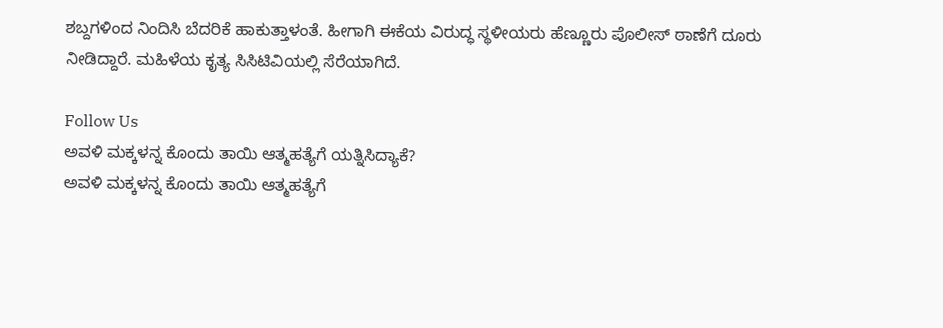ಶಬ್ದಗಳಿಂದ ನಿಂದಿಸಿ ಬೆದರಿಕೆ ಹಾಕುತ್ತಾಳಂತೆ. ಹೀಗಾಗಿ ಈಕೆಯ ವಿರುದ್ಧ ಸ್ಥಳೀಯರು ಹೆಣ್ಣೂರು ಪೊಲೀಸ್ ಠಾಣೆಗೆ ದೂರು ನೀಡಿದ್ದಾರೆ. ಮಹಿಳೆಯ ಕೃತ್ಯ ಸಿಸಿಟಿವಿಯಲ್ಲಿ ಸೆರೆಯಾಗಿದೆ.

Follow Us
ಅವಳಿ ಮಕ್ಕಳನ್ನ ಕೊಂದು ತಾಯಿ ಆತ್ಮಹತ್ಯೆಗೆ ಯತ್ನಿಸಿದ್ಯಾಕೆ?
ಅವಳಿ ಮಕ್ಕಳನ್ನ ಕೊಂದು ತಾಯಿ ಆತ್ಮಹತ್ಯೆಗೆ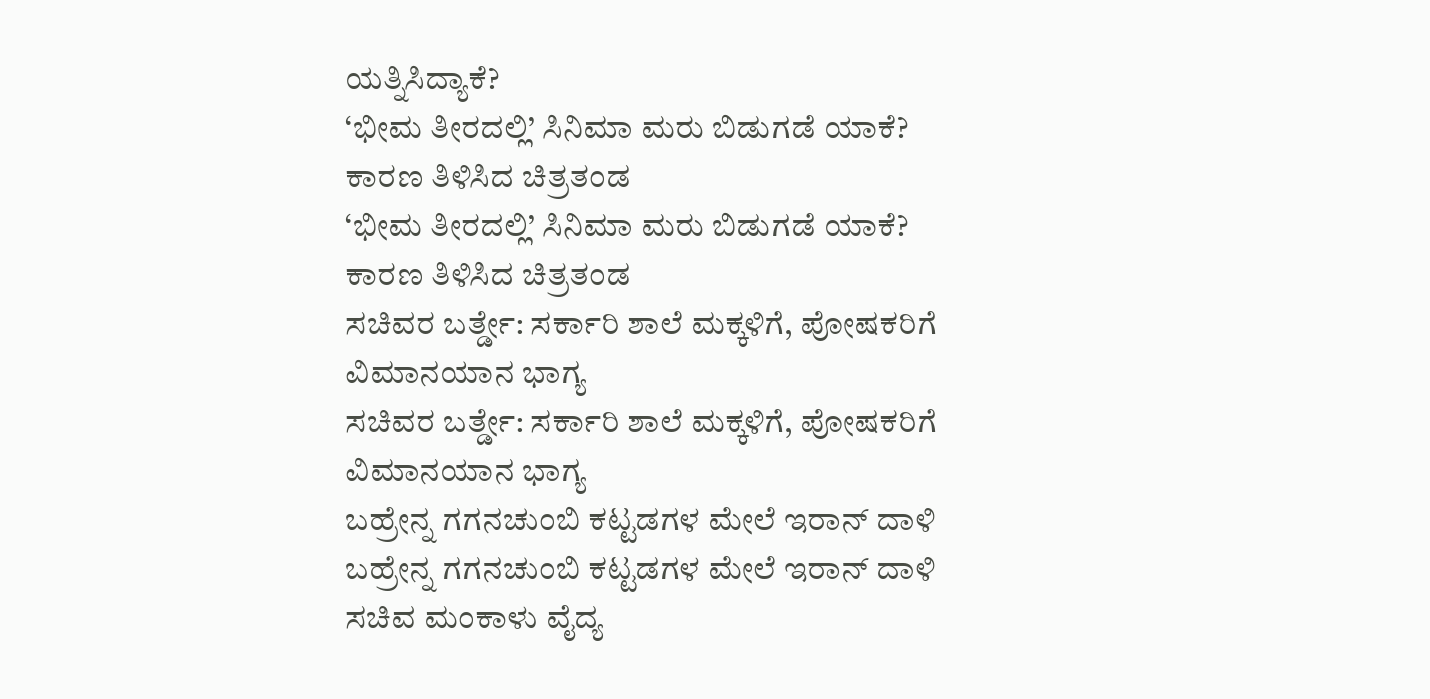ಯತ್ನಿಸಿದ್ಯಾಕೆ?
‘ಭೀಮ ತೀರದಲ್ಲಿ’ ಸಿನಿಮಾ ಮರು ಬಿಡುಗಡೆ ಯಾಕೆ? ಕಾರಣ ತಿಳಿಸಿದ ಚಿತ್ರತಂಡ
‘ಭೀಮ ತೀರದಲ್ಲಿ’ ಸಿನಿಮಾ ಮರು ಬಿಡುಗಡೆ ಯಾಕೆ? ಕಾರಣ ತಿಳಿಸಿದ ಚಿತ್ರತಂಡ
ಸಚಿವರ ಬರ್ತ್ಡೇ: ಸರ್ಕಾರಿ ಶಾಲೆ ಮಕ್ಕಳಿಗೆ, ಪೋಷಕರಿಗೆ ವಿಮಾನಯಾನ ಭಾಗ್ಯ
ಸಚಿವರ ಬರ್ತ್ಡೇ: ಸರ್ಕಾರಿ ಶಾಲೆ ಮಕ್ಕಳಿಗೆ, ಪೋಷಕರಿಗೆ ವಿಮಾನಯಾನ ಭಾಗ್ಯ
ಬಹ್ರೇನ್ನ ಗಗನಚುಂಬಿ ಕಟ್ಟಡಗಳ ಮೇಲೆ ಇರಾನ್ ದಾಳಿ
ಬಹ್ರೇನ್ನ ಗಗನಚುಂಬಿ ಕಟ್ಟಡಗಳ ಮೇಲೆ ಇರಾನ್ ದಾಳಿ
ಸಚಿವ ಮಂಕಾಳು ವೈದ್ಯ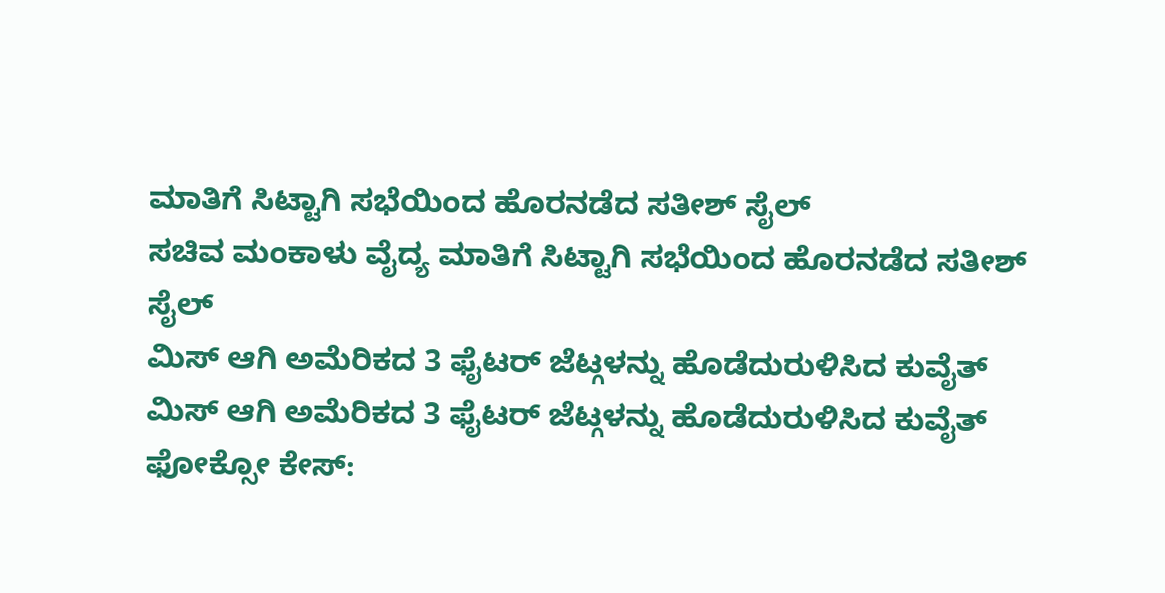ಮಾತಿಗೆ ಸಿಟ್ಟಾಗಿ ಸಭೆಯಿಂದ ಹೊರನಡೆದ ಸತೀಶ್ ಸೈಲ್
ಸಚಿವ ಮಂಕಾಳು ವೈದ್ಯ ಮಾತಿಗೆ ಸಿಟ್ಟಾಗಿ ಸಭೆಯಿಂದ ಹೊರನಡೆದ ಸತೀಶ್ ಸೈಲ್
ಮಿಸ್ ಆಗಿ ಅಮೆರಿಕದ 3 ಫೈಟರ್ ಜೆಟ್ಗಳನ್ನು ಹೊಡೆದುರುಳಿಸಿದ ಕುವೈತ್
ಮಿಸ್ ಆಗಿ ಅಮೆರಿಕದ 3 ಫೈಟರ್ ಜೆಟ್ಗಳನ್ನು ಹೊಡೆದುರುಳಿಸಿದ ಕುವೈತ್
ಫೋಕ್ಸೋ ಕೇಸ್: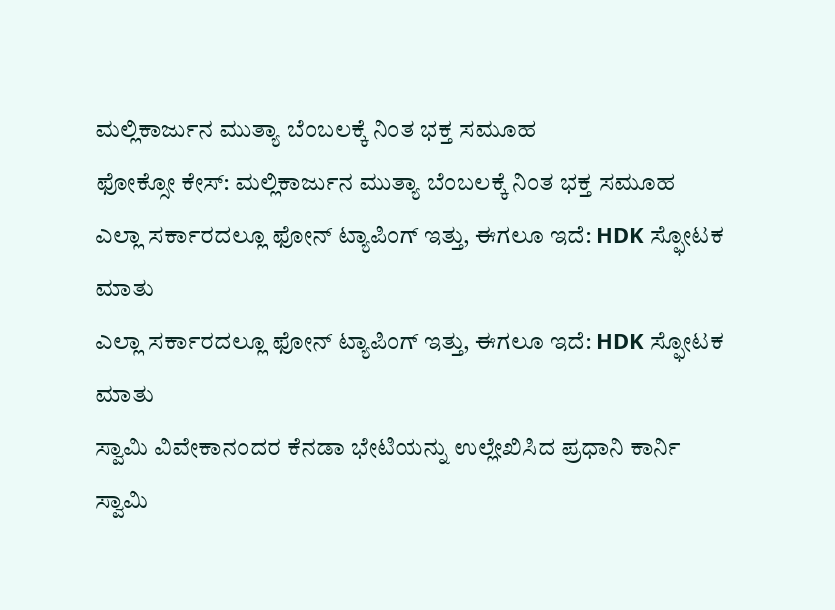ಮಲ್ಲಿಕಾರ್ಜುನ ಮುತ್ಯಾ ಬೆಂಬಲಕ್ಕೆ ನಿಂತ ಭಕ್ತ ಸಮೂಹ
ಫೋಕ್ಸೋ ಕೇಸ್: ಮಲ್ಲಿಕಾರ್ಜುನ ಮುತ್ಯಾ ಬೆಂಬಲಕ್ಕೆ ನಿಂತ ಭಕ್ತ ಸಮೂಹ
ಎಲ್ಲಾ ಸರ್ಕಾರದಲ್ಲೂ ಫೋನ್ ಟ್ಯಾಪಿಂಗ್ ಇತ್ತು, ಈಗಲೂ ಇದೆ: HDK ಸ್ಫೋಟಕ ಮಾತು
ಎಲ್ಲಾ ಸರ್ಕಾರದಲ್ಲೂ ಫೋನ್ ಟ್ಯಾಪಿಂಗ್ ಇತ್ತು, ಈಗಲೂ ಇದೆ: HDK ಸ್ಫೋಟಕ ಮಾತು
ಸ್ವಾಮಿ ವಿವೇಕಾನಂದರ ಕೆನಡಾ ಭೇಟಿಯನ್ನು ಉಲ್ಲೇಖಿಸಿದ ಪ್ರಧಾನಿ ಕಾರ್ನಿ
ಸ್ವಾಮಿ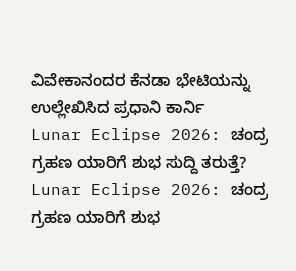ವಿವೇಕಾನಂದರ ಕೆನಡಾ ಭೇಟಿಯನ್ನು ಉಲ್ಲೇಖಿಸಿದ ಪ್ರಧಾನಿ ಕಾರ್ನಿ
Lunar Eclipse 2026: ಚಂದ್ರ ಗ್ರಹಣ ಯಾರಿಗೆ ಶುಭ ಸುದ್ದಿ ತರುತ್ತೆ?
Lunar Eclipse 2026: ಚಂದ್ರ ಗ್ರಹಣ ಯಾರಿಗೆ ಶುಭ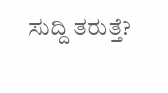ಸುದ್ದಿ ತರುತ್ತೆ?